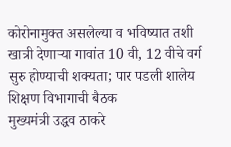कोरोनामुक्त असलेल्या व भविष्यात तशी खात्री देणाऱ्या गावांत 10 वी, 12 वीचे वर्ग सुरु होण्याची शक्यता; पार पडली शालेय शिक्षण विभागाची बैठक
मुख्यमंत्री उद्धव ठाकरे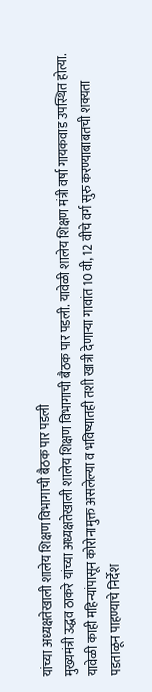यांच्या अध्यक्षतेखाली शालेय शिक्षण विभागाची बैठक पार पडली
मुख्यमंत्री उद्धव ठाकरे यांच्या अध्यक्षतेखाली शालेय शिक्षण विभागाची बैठक पार पडली. यावेळी शालेय शिक्षण मंत्री वर्षा गायकवाड उपस्थित होत्या. यावेळी काही महिन्यांपासून कोरोनामुक्त असलेल्या व भविष्यातही तशी खात्री देणाऱ्या गावांत 10 वी, 12 वीचे वर्ग सुरु करण्याबाबतची शक्यता पडताळून पाहण्याचे निर्देश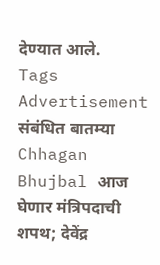देण्यात आले.
Tags
Advertisement
संबंधित बातम्या
Chhagan Bhujbal आज घेणार मंत्रिपदाची शपथ; देवेंद्र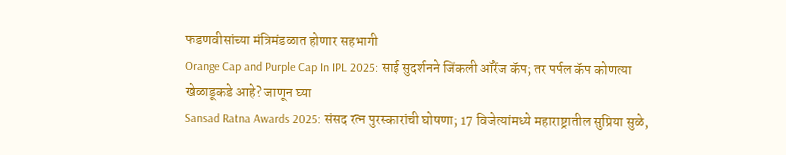फडणवीसांच्या मंत्रिमंडळात होणार सहभागी
Orange Cap and Purple Cap In IPL 2025: साई सुदर्शनने जिंकली ऑरेंज कॅप; तर पर्पल कॅप कोणत्या खेळाडूकडे आहे? जाणून घ्या
Sansad Ratna Awards 2025: संसद रत्न पुरस्कारांची घोषणा; 17 विजेत्यांमध्ये महाराष्ट्रातील सुप्रिया सुळे,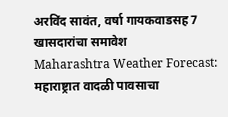अरविंद सावंत, वर्षा गायकवाडसह 7 खासदारांचा समावेश
Maharashtra Weather Forecast: महाराष्ट्रात वादळी पावसाचा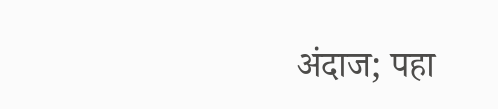अंदाज; पहा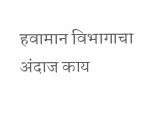हवामान विभागाचा अंदाज काय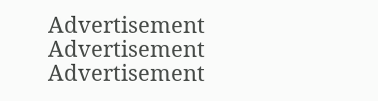Advertisement
Advertisement
Advertisement